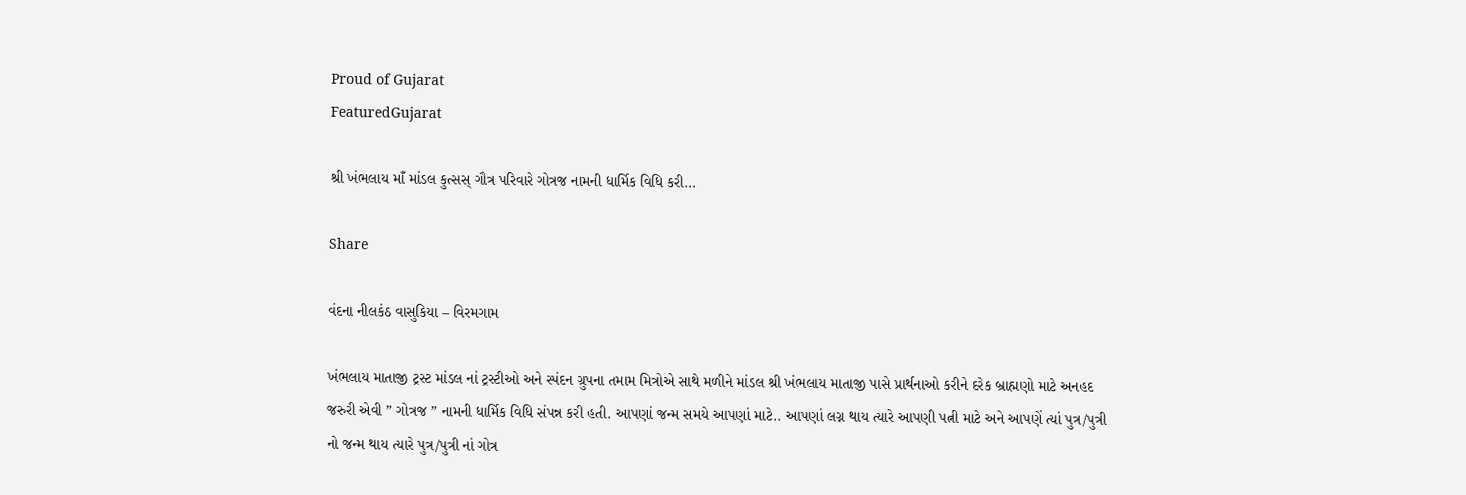Proud of Gujarat
FeaturedGujarat

શ્રી ખંભલાય માઁ માંડલ કુત્સસ્ ગૌત્ર પરિવારે ગોત્રજ નામની ધાર્મિક વિધિ કરી…

Share

વંદના નીલકંઠ વાસુકિયા – વિરમગામ

ખંભલાય માતાજી ટ્રસ્ટ માંડલ નાં ટ્રસ્ટીઓ અને સ્પંદન ગ્રુપના તમામ મિત્રોએ સાથે મળીને માંડલ શ્રી ખંભલાય માતાજી પાસે પ્રાર્થનાઓ કરીને દરેક બ્રાહ્મણો માટે અનહદ જરુરી એવી ” ગોત્રજ ” નામની ધાર્મિક વિધિ સંપન્ન કરી હતી. આપણાં જન્મ સમયે આપણાં માટે.. આપણાં લગ્ન થાય ત્યારે આપણી પત્ની માટે અને આપણેં ત્યાં પુત્ર/પુત્રી નો જન્મ થાય ત્યારે પુત્ર/પુત્રી નાં ગોત્ર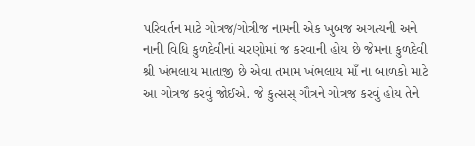પરિવર્તન માટે ગોત્રજ/ગોત્રીજ નામની એક ખુબજ અગત્યની અને નાની વિધિ કુળદેવીનાં ચરણોમાં જ કરવાની હોય છે જેમના કુળદેવી શ્રી ખંભલાય માતાજી છે એવા તમામ ખંભલાય માઁ ના બાળકો માટે આ ગોત્રજ કરવું જોઈએ. જે કુત્સસ્ ગૌત્રને ગોત્રજ કરવું હોય તેને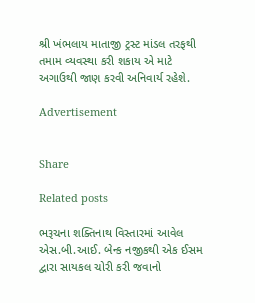શ્રી ખંભલાય માતાજી ટ્રસ્ટ માંડલ તરફથી તમામ વ્યવસ્થા કરી શકાય એ માટે અગાઉથી જાણ કરવી અનિવાર્ય રહેશે.

Advertisement


Share

Related posts

ભરૂચના શક્તિનાથ વિસ્તારમાં આવેલ એસ.બી.આઈ. બેન્ક નજીકથી એક ઈસમ દ્વારા સાયકલ ચોરી કરી જવાનો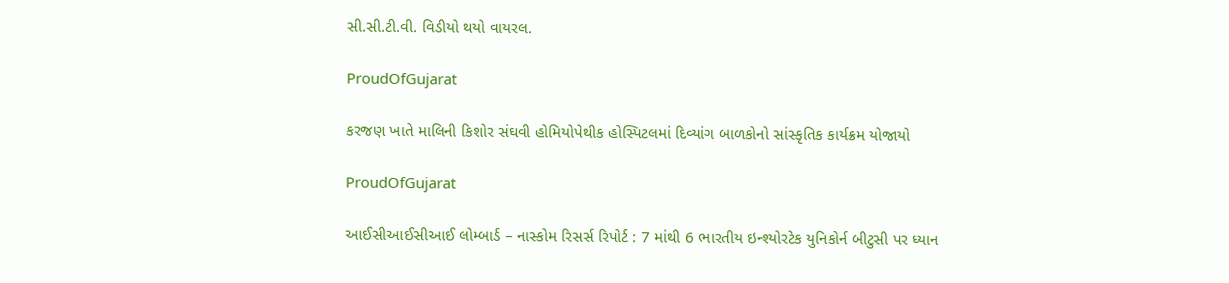સી.સી.ટી.વી. વિડીયો થયો વાયરલ.

ProudOfGujarat

કરજણ ખાતે માલિની કિશોર સંઘવી હોમિયોપેથીક હોસ્પિટલમાં દિવ્યાંગ બાળકોનો સાંસ્કૃતિક કાર્યક્રમ યોજાયો

ProudOfGujarat

આઈસીઆઈસીઆઈ લોમ્બાર્ડ – નાસ્કોમ રિસર્સ રિપોર્ટ : 7 માંથી 6 ભારતીય ઇન્શ્યોરટેક યુનિકોર્ન બીટુસી પર ધ્યાન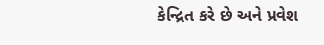કેન્દ્રિત કરે છે અને પ્રવેશ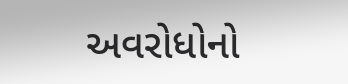અવરોધોનો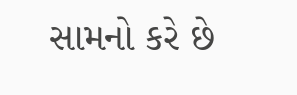સામનો કરે છે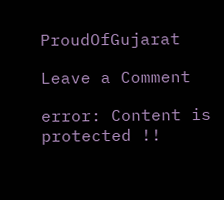ProudOfGujarat

Leave a Comment

error: Content is protected !!